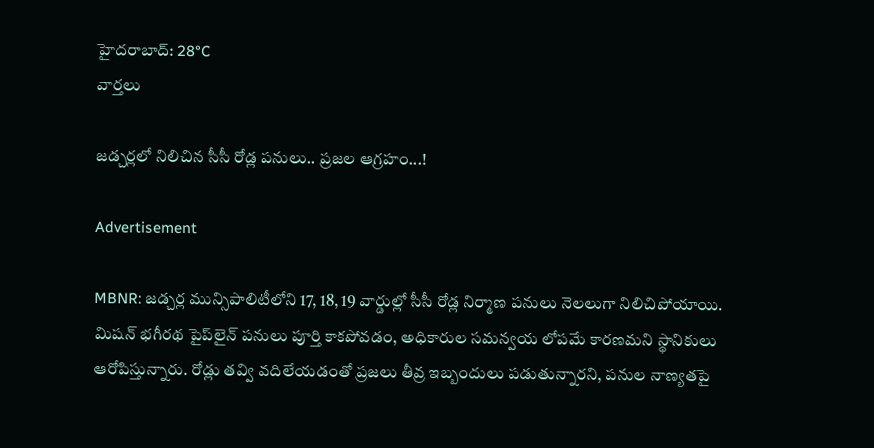హైదరాబాద్: 28°C
వార్తలు

జడ్చర్లలో నిలిచిన సీసీ రోడ్ల పనులు.. ప్రజల ఆగ్రహం...!

Advertisement

MBNR: జడ్చర్ల మున్సిపాలిటీలోని 17, 18, 19 వార్డుల్లో సీసీ రోడ్ల నిర్మాణ పనులు నెలలుగా నిలిచిపోయాయి. మిషన్ భగీరథ పైప్‌లైన్ పనులు పూర్తి కాకపోవడం, అధికారుల సమన్వయ లోపమే కారణమని స్థానికులు ఆరోపిస్తున్నారు. రోడ్లు తవ్వి వదిలేయడంతో ప్రజలు తీవ్ర ఇబ్బందులు పడుతున్నారని, పనుల నాణ్యతపై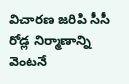విచారణ జరిపి సీసీ రోడ్ల నిర్మాణాన్ని వెంటనే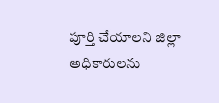పూర్తి చేయాలని జిల్లా అధికారులను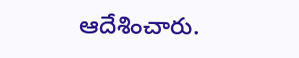ఆదేశించారు.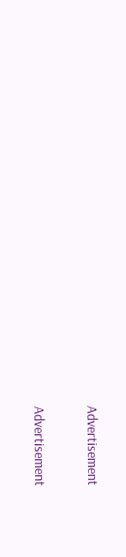Advertisement

Advertisement